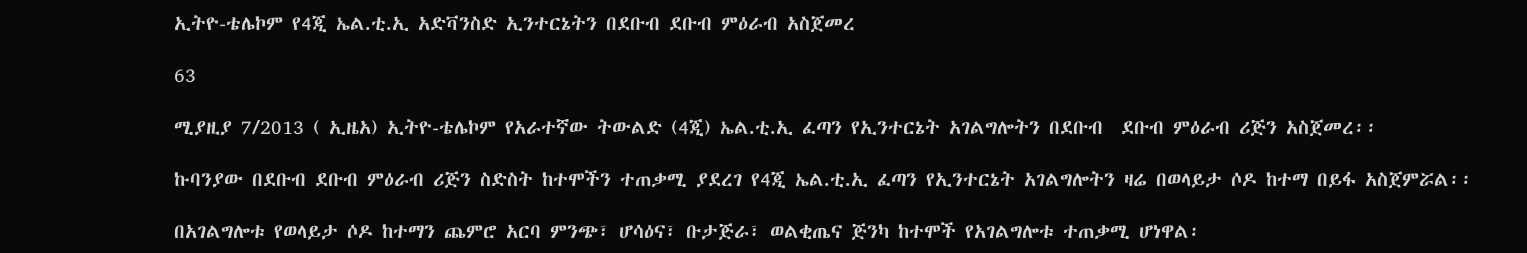ኢትዮ-ቴሌኮም የ4ጂ ኤል.ቲ.ኢ አድቫንስድ ኢንተርኔትን በደቡብ ደቡብ ምዕራብ አስጀመረ

63

ሚያዚያ 7/2013 ( ኢዜአ) ኢትዮ-ቴሌኮም የአራተኛው ትውልድ (4ጂ) ኤል.ቲ.ኢ ፈጣን የኢንተርኔት አገልግሎትን በደቡብ  ደቡብ ምዕራብ ሪጅን አስጀመረ፡፡

ኩባንያው በደቡብ ደቡብ ምዕራብ ሪጅን ስድስት ከተሞችን ተጠቃሚ ያደረገ የ4ጂ ኤል.ቲ.ኢ ፈጣን የኢንተርኔት አገልግሎትን ዛሬ በወላይታ ሶዶ ከተማ በይፋ አስጀምሯል፡፡

በአገልግሎቱ የወላይታ ሶዶ ከተማን ጨምሮ አርባ ምንጭ፣ ሆሳዕና፣ ቡታጅራ፣ ወልቂጤና ጅንካ ከተሞች የአገልግሎቱ ተጠቃሚ ሆነዋል፡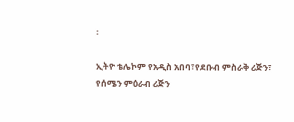፡

ኢትዮ ቴሌኮም የአዲስ አበባ፣የደቡብ ምስራቅ ሪጅን፣ የሰሜን ምዕራብ ሪጅን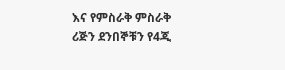እና የምስራቅ ምስራቅ ሪጅን ደንበኞቹን የ4ጂ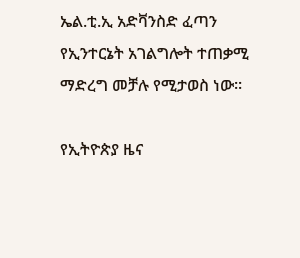ኤል.ቲ.ኢ አድቫንስድ ፈጣን የኢንተርኔት አገልግሎት ተጠቃሚ ማድረግ መቻሉ የሚታወስ ነው፡፡

የኢትዮጵያ ዜና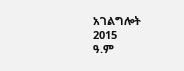አገልግሎት
2015
ዓ.ም